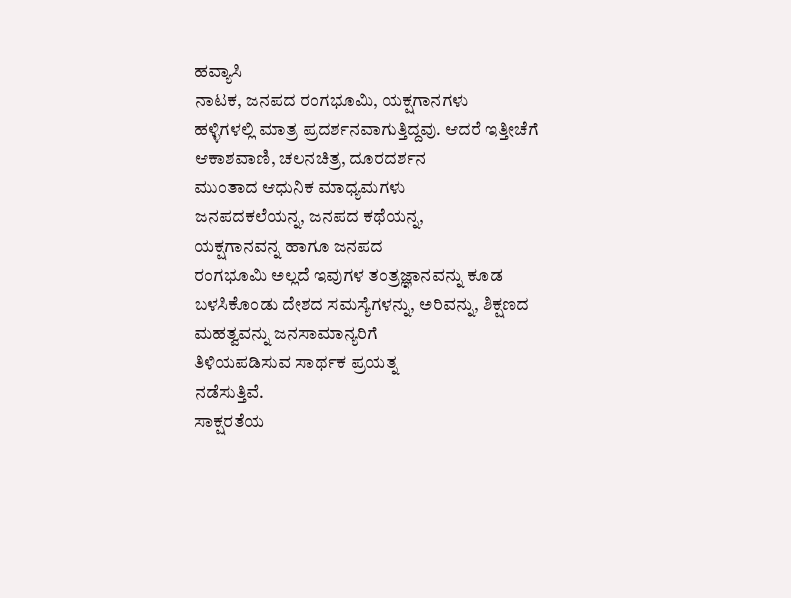ಹವ್ಯಾಸಿ
ನಾಟಕ, ಜನಪದ ರಂಗಭೂಮಿ, ಯಕ್ಷಗಾನಗಳು
ಹಳ್ಳಿಗಳಲ್ಲಿ ಮಾತ್ರ ಪ್ರದರ್ಶನವಾಗುತ್ತಿದ್ದವು. ಆದರೆ ಇತ್ತೀಚೆಗೆ
ಆಕಾಶವಾಣಿ, ಚಲನಚಿತ್ರ, ದೂರದರ್ಶನ
ಮುಂತಾದ ಆಧುನಿಕ ಮಾಧ್ಯಮಗಳು
ಜನಪದಕಲೆಯನ್ನ, ಜನಪದ ಕಥೆಯನ್ನ,
ಯಕ್ಷಗಾನವನ್ನ ಹಾಗೂ ಜನಪದ
ರಂಗಭೂಮಿ ಅಲ್ಲದೆ ಇವುಗಳ ತಂತ್ರಜ್ಞಾನವನ್ನು ಕೂಡ
ಬಳಸಿಕೊಂಡು ದೇಶದ ಸಮಸ್ಯೆಗಳನ್ನು, ಅರಿವನ್ನು, ಶಿಕ್ಷಣದ ಮಹತ್ವವನ್ನು ಜನಸಾಮಾನ್ಯರಿಗೆ
ತಿಳಿಯಪಡಿಸುವ ಸಾರ್ಥಕ ಪ್ರಯತ್ನ
ನಡೆಸುತ್ತಿವೆ.
ಸಾಕ್ಷರತೆಯ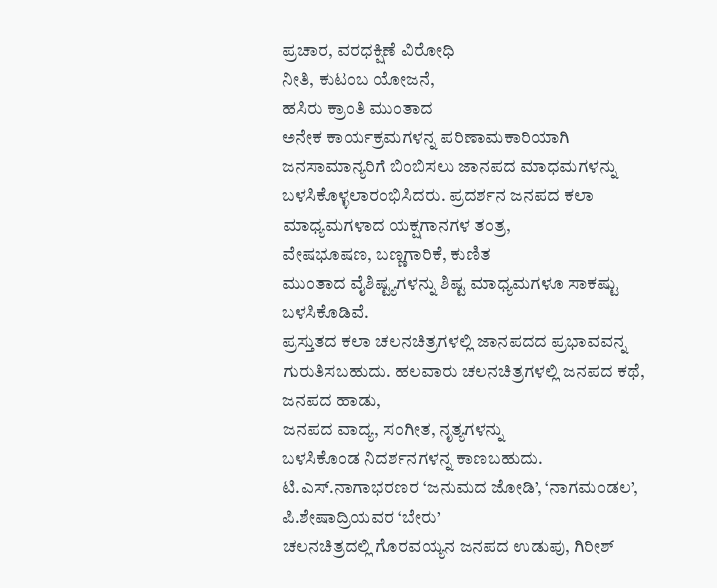ಪ್ರಚಾರ, ವರಧಕ್ಷಿಣೆ ವಿರೋಧಿ
ನೀತಿ, ಕುಟಂಬ ಯೋಜನೆ,
ಹಸಿರು ಕ್ರಾಂತಿ ಮುಂತಾದ
ಅನೇಕ ಕಾರ್ಯಕ್ರಮಗಳನ್ನ ಪರಿಣಾಮಕಾರಿಯಾಗಿ ಜನಸಾಮಾನ್ಯರಿಗೆ ಬಿಂಬಿಸಲು ಜಾನಪದ ಮಾಧಮಗಳನ್ನು
ಬಳಸಿಕೊಳ್ಳಲಾರಂಭಿಸಿದರು. ಪ್ರದರ್ಶನ ಜನಪದ ಕಲಾ ಮಾಧ್ಯಮಗಳಾದ ಯಕ್ಷಗಾನಗಳ ತಂತ್ರ,
ವೇಷಭೂಷಣ, ಬಣ್ಣಗಾರಿಕೆ, ಕುಣಿತ
ಮುಂತಾದ ವೈಶಿಷ್ಟ್ಯಗಳನ್ನು ಶಿಷ್ಟ ಮಾಧ್ಯಮಗಳೂ ಸಾಕಷ್ಟು ಬಳಸಿಕೊಡಿವೆ.
ಪ್ರಸ್ತುತದ ಕಲಾ ಚಲನಚಿತ್ರಗಳಲ್ಲಿ ಜಾನಪದದ ಪ್ರಭಾವವನ್ನ ಗುರುತಿಸಬಹುದು. ಹಲವಾರು ಚಲನಚಿತ್ರಗಳಲ್ಲಿ ಜನಪದ ಕಥೆ, ಜನಪದ ಹಾಡು,
ಜನಪದ ವಾದ್ಯ, ಸಂಗೀತ, ನೃತ್ಯಗಳನ್ನು
ಬಳಸಿಕೊಂಡ ನಿದರ್ಶನಗಳನ್ನ ಕಾಣಬಹುದು. ಟಿ.ಎಸ್.ನಾಗಾಭರಣರ ‘ಜನುಮದ ಜೋಡಿ’, ‘ನಾಗಮಂಡಲ’,
ಪಿ.ಶೇಷಾದ್ರಿಯವರ ‘ಬೇರು’
ಚಲನಚಿತ್ರದಲ್ಲಿ ಗೊರವಯ್ಯನ ಜನಪದ ಉಡುಪು, ಗಿರೀಶ್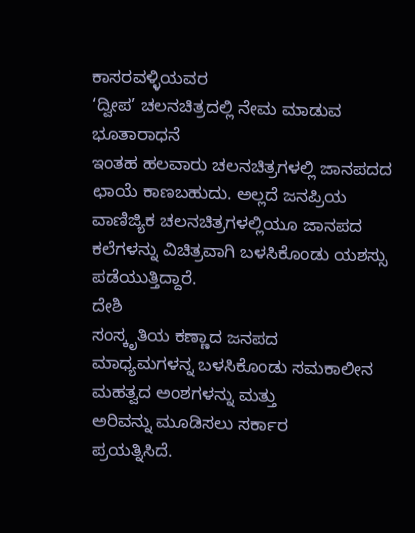ಕಾಸರವಳ್ಳಿಯವರ
‘ದ್ವೀಪ’ ಚಲನಚಿತ್ರದಲ್ಲಿ ನೇಮ ಮಾಡುವ ಭೂತಾರಾಧನೆ
ಇಂತಹ ಹಲವಾರು ಚಲನಚಿತ್ರಗಳಲ್ಲಿ ಜಾನಪದದ ಛಾಯೆ ಕಾಣಬಹುದು. ಅಲ್ಲದೆ ಜನಪ್ರಿಯ
ವಾಣಿಜ್ಯಿಕ ಚಲನಚಿತ್ರಗಳಲ್ಲಿಯೂ ಜಾನಪದ ಕಲೆಗಳನ್ನು ವಿಚಿತ್ರವಾಗಿ ಬಳಸಿಕೊಂಡು ಯಶಸ್ಸು ಪಡೆಯುತ್ತಿದ್ದಾರೆ.
ದೇಶಿ
ಸಂಸ್ಕೃತಿಯ ಕಣ್ಣಾದ ಜನಪದ
ಮಾಧ್ಯಮಗಳನ್ನ ಬಳಸಿಕೊಂಡು ಸಮಕಾಲೀನ
ಮಹತ್ವದ ಅಂಶಗಳನ್ನು ಮತ್ತು
ಅರಿವನ್ನು ಮೂಡಿಸಲು ಸರ್ಕಾರ
ಪ್ರಯತ್ನಿಸಿದೆ.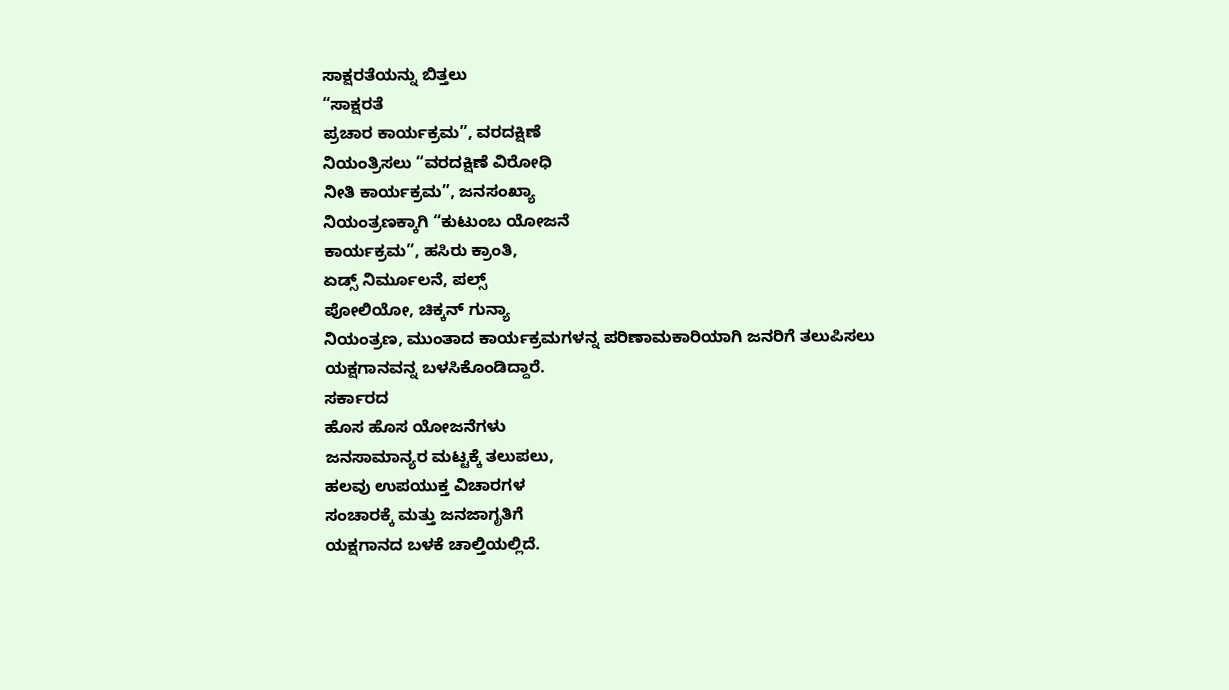ಸಾಕ್ಷರತೆಯನ್ನು ಬಿತ್ತಲು
“ಸಾಕ್ಷರತೆ
ಪ್ರಚಾರ ಕಾರ್ಯಕ್ರಮ”, ವರದಕ್ಷಿಣೆ
ನಿಯಂತ್ರಿಸಲು “ವರದಕ್ಷಿಣೆ ವಿರೋಧಿ
ನೀತಿ ಕಾರ್ಯಕ್ರಮ”, ಜನಸಂಖ್ಯಾ
ನಿಯಂತ್ರಣಕ್ಕಾಗಿ “ಕುಟುಂಬ ಯೋಜನೆ
ಕಾರ್ಯಕ್ರಮ”, ಹಸಿರು ಕ್ರಾಂತಿ,
ಏಡ್ಸ್ ನಿರ್ಮೂಲನೆ, ಪಲ್ಸ್
ಪೋಲಿಯೋ, ಚಿಕ್ಕನ್ ಗುನ್ಯಾ
ನಿಯಂತ್ರಣ, ಮುಂತಾದ ಕಾರ್ಯಕ್ರಮಗಳನ್ನ ಪರಿಣಾಮಕಾರಿಯಾಗಿ ಜನರಿಗೆ ತಲುಪಿಸಲು
ಯಕ್ಷಗಾನವನ್ನ ಬಳಸಿಕೊಂಡಿದ್ದಾರೆ.
ಸರ್ಕಾರದ
ಹೊಸ ಹೊಸ ಯೋಜನೆಗಳು
ಜನಸಾಮಾನ್ಯರ ಮಟ್ಟಕ್ಕೆ ತಲುಪಲು,
ಹಲವು ಉಪಯುಕ್ತ ವಿಚಾರಗಳ
ಸಂಚಾರಕ್ಕೆ ಮತ್ತು ಜನಜಾಗೃತಿಗೆ
ಯಕ್ಷಗಾನದ ಬಳಕೆ ಚಾಲ್ತಿಯಲ್ಲಿದೆ.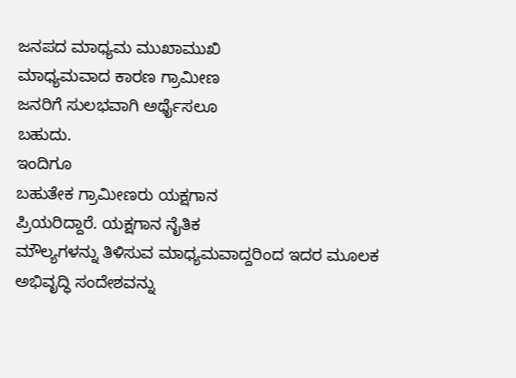ಜನಪದ ಮಾಧ್ಯಮ ಮುಖಾಮುಖಿ
ಮಾಧ್ಯಮವಾದ ಕಾರಣ ಗ್ರಾಮೀಣ
ಜನರಿಗೆ ಸುಲಭವಾಗಿ ಅರ್ಥೈಸಲೂ
ಬಹುದು.
ಇಂದಿಗೂ
ಬಹುತೇಕ ಗ್ರಾಮೀಣರು ಯಕ್ಷಗಾನ
ಪ್ರಿಯರಿದ್ದಾರೆ. ಯಕ್ಷಗಾನ ನೈತಿಕ
ಮೌಲ್ಯಗಳನ್ನು ತಿಳಿಸುವ ಮಾಧ್ಯಮವಾದ್ದರಿಂದ ಇದರ ಮೂಲಕ
ಅಭಿವೃದ್ಧಿ ಸಂದೇಶವನ್ನು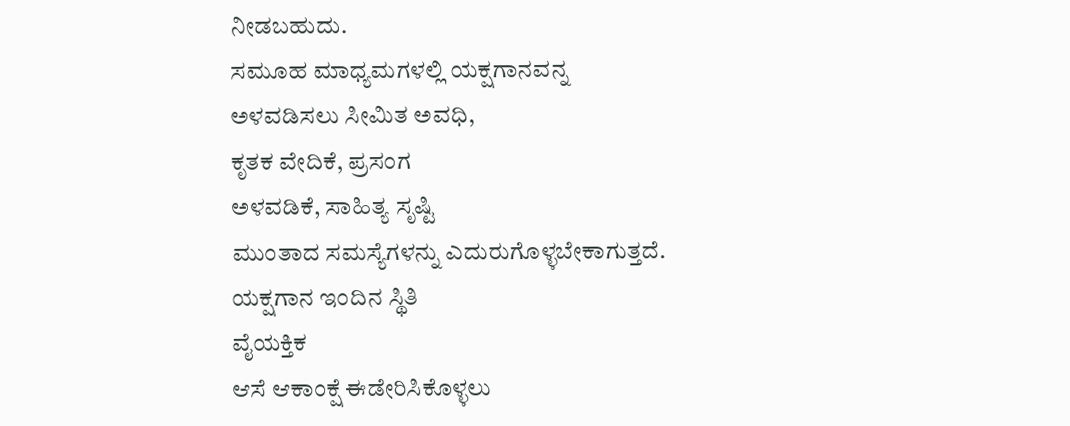ನೀಡಬಹುದು.
ಸಮೂಹ ಮಾಧ್ಯಮಗಳಲ್ಲಿ ಯಕ್ಷಗಾನವನ್ನ
ಅಳವಡಿಸಲು ಸೀಮಿತ ಅವಧಿ,
ಕೃತಕ ವೇದಿಕೆ, ಪ್ರಸಂಗ
ಅಳವಡಿಕೆ, ಸಾಹಿತ್ಯ ಸೃಷ್ಟಿ
ಮುಂತಾದ ಸಮಸ್ಯೆಗಳನ್ನು ಎದುರುಗೊಳ್ಳಬೇಕಾಗುತ್ತದೆ.
ಯಕ್ಷಗಾನ ಇಂದಿನ ಸ್ಥಿತಿ
ವೈಯಕ್ತಿಕ
ಆಸೆ ಆಕಾಂಕ್ಷೆ ಈಡೇರಿಸಿಕೊಳ್ಳಲು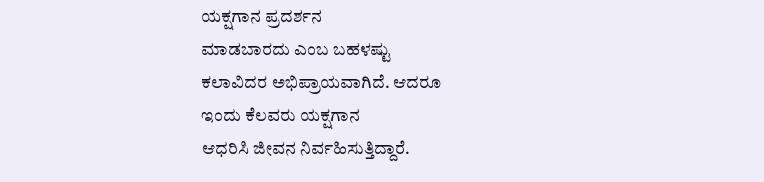ಯಕ್ಷಗಾನ ಪ್ರದರ್ಶನ
ಮಾಡಬಾರದು ಎಂಬ ಬಹಳಷ್ಟು
ಕಲಾವಿದರ ಅಭಿಪ್ರಾಯವಾಗಿದೆ. ಆದರೂ
ಇಂದು ಕೆಲವರು ಯಕ್ಷಗಾನ
ಆಧರಿಸಿ ಜೀವನ ನಿರ್ವಹಿಸುತ್ತಿದ್ದಾರೆ.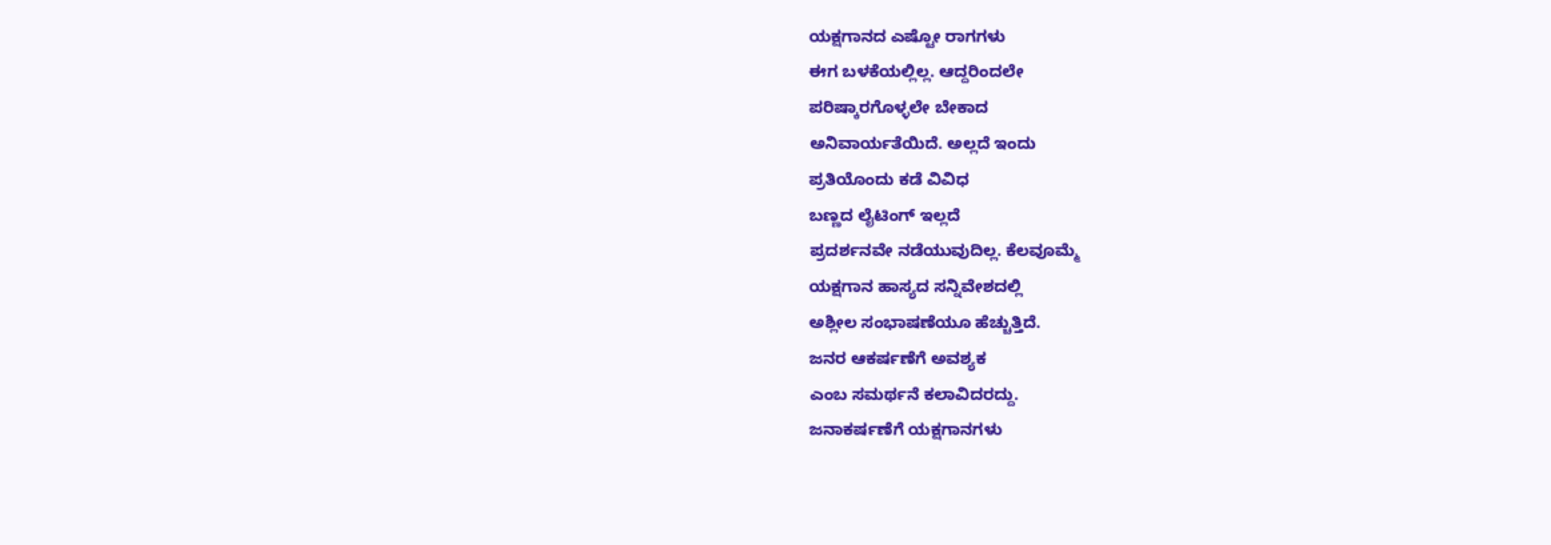ಯಕ್ಷಗಾನದ ಎಷ್ಟೋ ರಾಗಗಳು
ಈಗ ಬಳಕೆಯಲ್ಲಿಲ್ಲ. ಆದ್ದರಿಂದಲೇ
ಪರಿಷ್ಕಾರಗೊಳ್ಳಲೇ ಬೇಕಾದ
ಅನಿವಾರ್ಯತೆಯಿದೆ. ಅಲ್ಲದೆ ಇಂದು
ಪ್ರತಿಯೊಂದು ಕಡೆ ವಿವಿಧ
ಬಣ್ಣದ ಲೈಟಿಂಗ್ ಇಲ್ಲದೆ
ಪ್ರದರ್ಶನವೇ ನಡೆಯುವುದಿಲ್ಲ. ಕೆಲವೂಮ್ಮೆ
ಯಕ್ಷಗಾನ ಹಾಸ್ಯದ ಸನ್ನಿವೇಶದಲ್ಲಿ
ಅಶ್ಲೀಲ ಸಂಭಾಷಣೆಯೂ ಹೆಚ್ಚುತ್ತಿದೆ.
ಜನರ ಆಕರ್ಷಣೆಗೆ ಅವಶ್ಯಕ
ಎಂಬ ಸಮರ್ಥನೆ ಕಲಾವಿದರದ್ದು.
ಜನಾಕರ್ಷಣೆಗೆ ಯಕ್ಷಗಾನಗಳು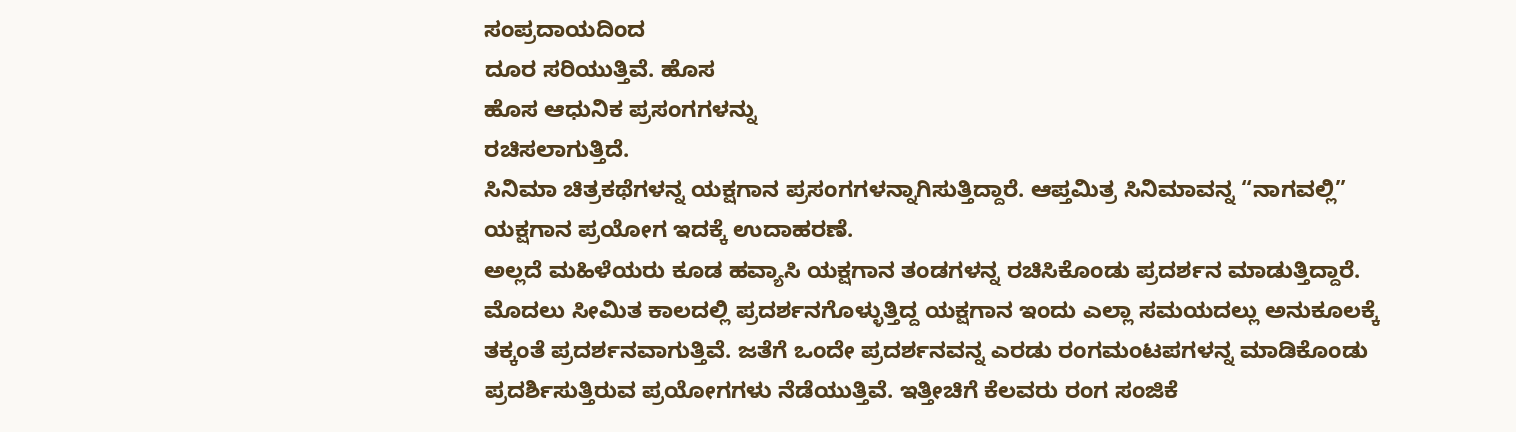ಸಂಪ್ರದಾಯದಿಂದ
ದೂರ ಸರಿಯುತ್ತಿವೆ. ಹೊಸ
ಹೊಸ ಆಧುನಿಕ ಪ್ರಸಂಗಗಳನ್ನು
ರಚಿಸಲಾಗುತ್ತಿದೆ.
ಸಿನಿಮಾ ಚಿತ್ರಕಥೆಗಳನ್ನ ಯಕ್ಷಗಾನ ಪ್ರಸಂಗಗಳನ್ನಾಗಿಸುತ್ತಿದ್ದಾರೆ. ಆಪ್ತಮಿತ್ರ ಸಿನಿಮಾವನ್ನ “ನಾಗವಲ್ಲಿ” ಯಕ್ಷಗಾನ ಪ್ರಯೋಗ ಇದಕ್ಕೆ ಉದಾಹರಣೆ.
ಅಲ್ಲದೆ ಮಹಿಳೆಯರು ಕೂಡ ಹವ್ಯಾಸಿ ಯಕ್ಷಗಾನ ತಂಡಗಳನ್ನ ರಚಿಸಿಕೊಂಡು ಪ್ರದರ್ಶನ ಮಾಡುತ್ತಿದ್ದಾರೆ. ಮೊದಲು ಸೀಮಿತ ಕಾಲದಲ್ಲಿ ಪ್ರದರ್ಶನಗೊಳ್ಳುತ್ತಿದ್ದ ಯಕ್ಷಗಾನ ಇಂದು ಎಲ್ಲಾ ಸಮಯದಲ್ಲು ಅನುಕೂಲಕ್ಕೆ ತಕ್ಕಂತೆ ಪ್ರದರ್ಶನವಾಗುತ್ತಿವೆ. ಜತೆಗೆ ಒಂದೇ ಪ್ರದರ್ಶನವನ್ನ ಎರಡು ರಂಗಮಂಟಪಗಳನ್ನ ಮಾಡಿಕೊಂಡು ಪ್ರದರ್ಶಿಸುತ್ತಿರುವ ಪ್ರಯೋಗಗಳು ನೆಡೆಯುತ್ತಿವೆ. ಇತ್ತೀಚಿಗೆ ಕೆಲವರು ರಂಗ ಸಂಜಿಕೆ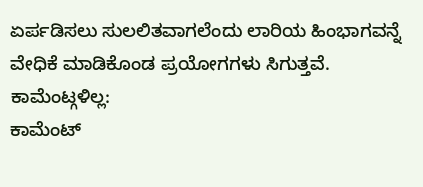ಏರ್ಪಡಿಸಲು ಸುಲಲಿತವಾಗಲೆಂದು ಲಾರಿಯ ಹಿಂಭಾಗವನ್ನೆ ವೇಧಿಕೆ ಮಾಡಿಕೊಂಡ ಪ್ರಯೋಗಗಳು ಸಿಗುತ್ತವೆ.
ಕಾಮೆಂಟ್ಗಳಿಲ್ಲ:
ಕಾಮೆಂಟ್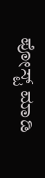ಪೋಸ್ಟ್ ಮಾಡಿ